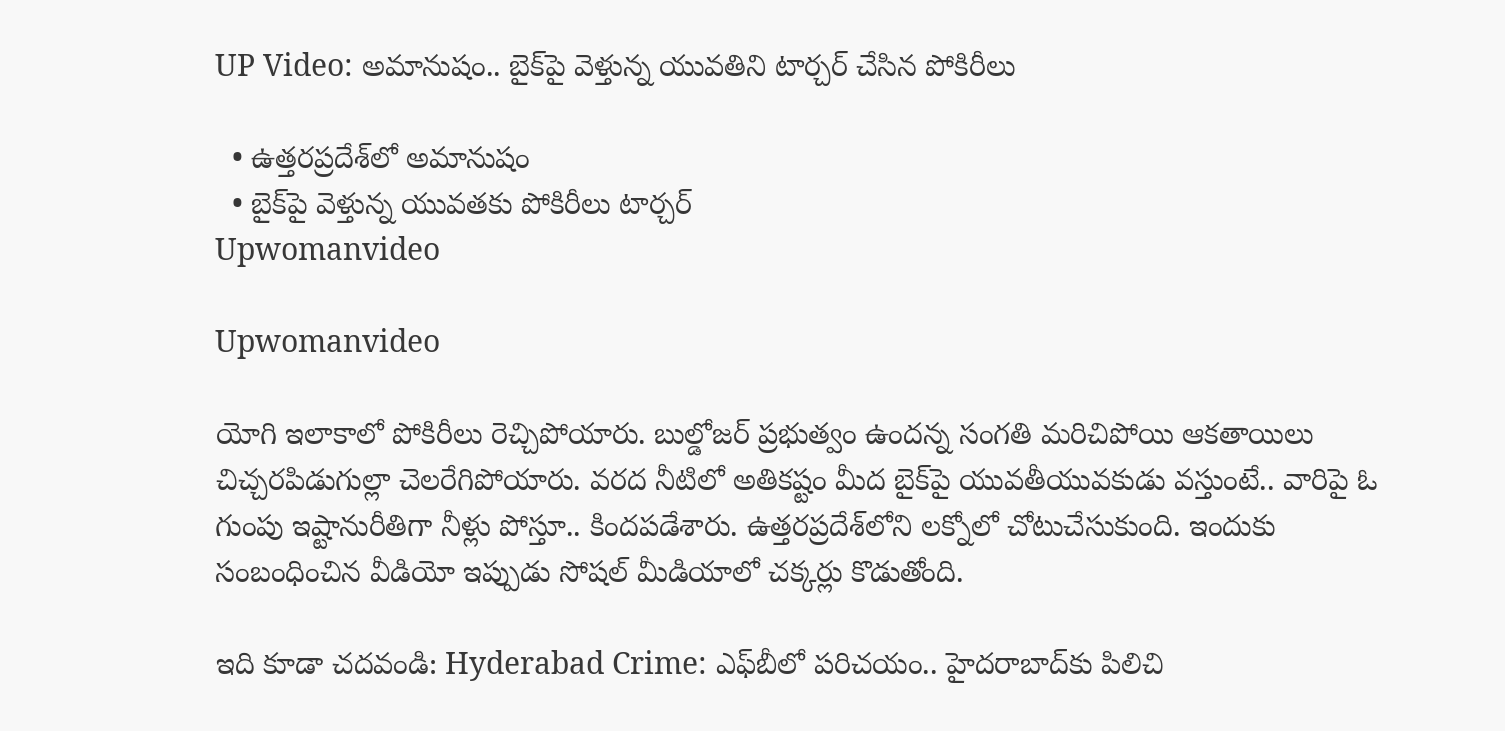UP Video: అమానుషం.. బైక్‌పై వెళ్తున్న యువతిని టార్చర్ చేసిన పోకిరీలు

  • ఉత్తరప్రదేశ్‌లో అమానుషం
  • బైక్‌పై వెళ్తున్న యువతకు పోకిరీలు టార్చర్
Upwomanvideo

Upwomanvideo

యోగి ఇలాకాలో పోకిరీలు రెచ్చిపోయారు. బుల్డోజర్ ప్రభుత్వం ఉందన్న సంగతి మరిచిపోయి ఆకతాయిలు చిచ్చరపిడుగుల్లా చెలరేగిపోయారు. వరద నీటిలో అతికష్టం మీద బైక్‌పై యువతీయువకుడు వస్తుంటే.. వారిపై ఓ గుంపు ఇష్టానురీతిగా నీళ్లు పోస్తూ.. కిందపడేశారు. ఉత్తరప్రదేశ్‌లోని లక్నోలో చోటుచేసుకుంది. ఇందుకు సంబంధించిన వీడియో ఇప్పుడు సోషల్ మీడియాలో చక్కర్లు కొడుతోంది.

ఇది కూడా చదవండి: Hyderabad Crime: ఎఫ్‌బీలో పరిచయం.. హైదరాబాద్‌కు పిలిచి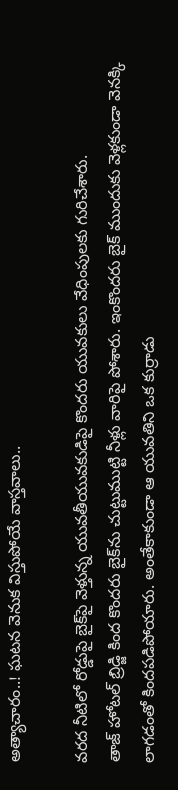అత్యాచారం..! ఘటన వెనుక విస్తుపోయే వాస్తవాలు..

వరద నీటిలో రోడ్డుపై బైక్‌పై వెళ్తున్న యువతీయువకుడిపై కొందరు యువకులు వేధింపులకు గురిచేశారు.
తాజ్ హోటల్ బ్రిడ్జి కింద కొందరు బైక్‌ను చుట్టుముట్టి నీళ్లు వారిపై పోశారు. ఇంకొందరు బైక్ ముందుకు వెళ్లకుండా వెనక్కి లాగడంతో కిందపడిపోయారు. అంతేకాకుండా ఆ యువతిని ఒక కుర్రాడు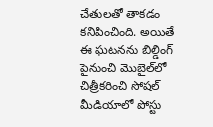చేతులతో తాకడం కనిపించింది. అయితే ఈ ఘటనను బిల్డింగ్ పైనుంచి మొబైల్‌లో చిత్రీకరించి సోషల్ మీడియాలో పోస్టు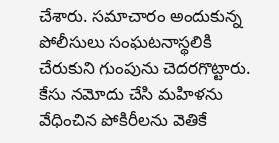చేశారు. సమాచారం అందుకున్న పోలీసులు సంఘటనాస్థలికి చేరుకుని గుంపును చెదరగొట్టారు. కేసు నమోదు చేసి మహిళను వేధించిన పోకిరీలను వెతికే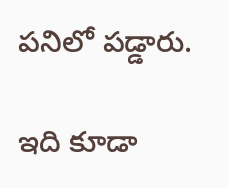పనిలో పడ్డారు.

ఇది కూడా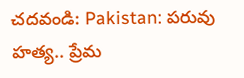చదవండి: Pakistan: పరువు హత్య.. ప్రేమ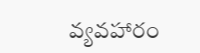వ్యవహారం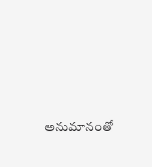అనుమానంతో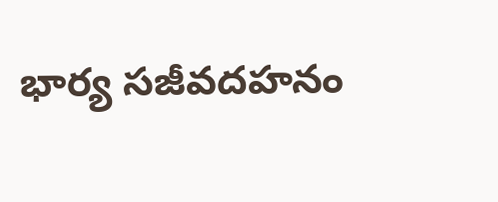భార్య సజీవదహనం